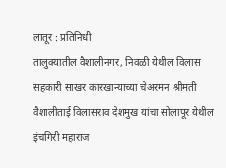लातूर : प्रतिनिधी
तालुक्यातील वैशालीनगर, निवळी येथील विलास सहकारी साखर कारखान्याच्या चेअरमन श्रीमती वैशालीताई विलासराव देशमुख यांचा सोलापूर येथील इंचगिरी महाराज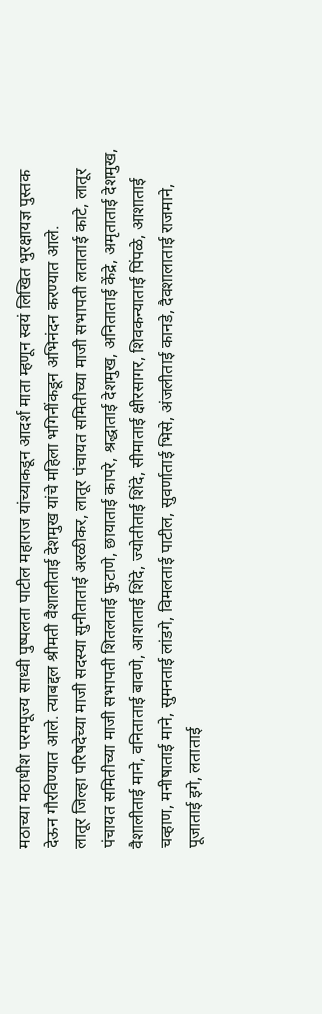मठाच्या मठाधीश परमपूज्य साध्वी पुष्पलता पाटील महाराज यांच्याकडून आदर्श माता म्हणून स्वयं लिखित भुरक्षायज्ञ पुस्तक देऊन गौरविण्यात आले. त्याबद्दल श्रीमती वैशालीताई देशमुख यांचे महिला भगिनींकडून अभिनंदन करण्यात आले.
लातूर जिल्हा परिषदेच्या माजी सदस्या सुनीताताई अरळीकर, लातूर पंचायत समितीच्या माजी सभापती लताताई काटे, लातूर पंचायत समितीच्या माजी सभापती शितलताई फुटाणे, छायाताई कापरे, श्रद्धाताई देशमुख, अनिताताई केंद्रे, अमृताताई देशमुख, वैशालीताई माने, वनिताताई बावणे, आशाताई शिंदे, ज्योतीताई शिंदे, सीमाताई क्षीरसागर, शिवकन्याताई पिंपळे, आशाताई चव्हाण, मनीषाताई माने, सुमनताई लांडगे, विमलताई पाटील, सुवर्णाताई भिसे, अंजलीताई कानडे, दैवशालाताई राजमाने, पूजाताई इगे, लताताई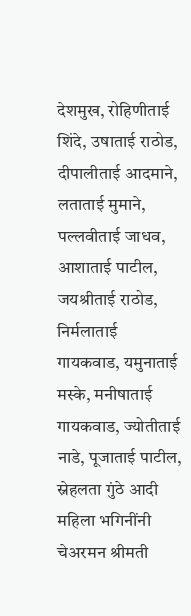देशमुख, रोहिणीताई शिंदे, उषाताई राठोड, दीपालीताई आदमाने, लताताई मुमाने, पल्लवीताई जाधव, आशाताई पाटील, जयश्रीताई राठोड, निर्मलाताई गायकवाड, यमुनाताई मस्के, मनीषाताई गायकवाड, ज्योतीताई नाडे, पूजाताई पाटील, स्नेहलता गुंठे आदी महिला भगिनींनी चेअरमन श्रीमती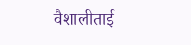वैशालीताई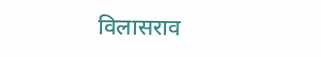विलासराव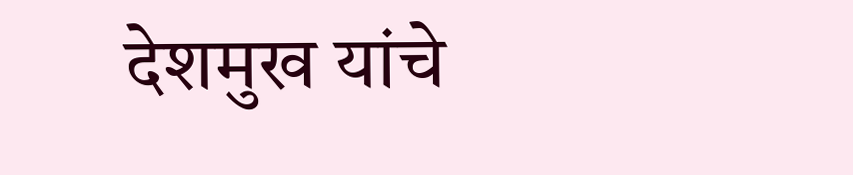देशमुख यांचे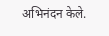अभिनंदन केले.